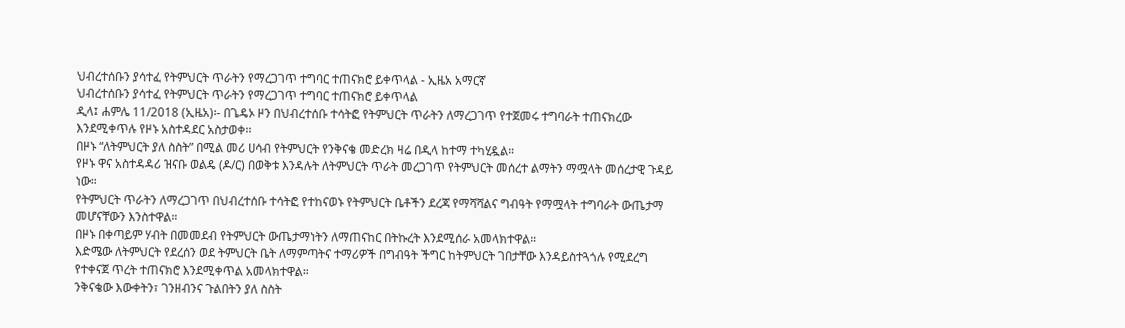ህብረተሰቡን ያሳተፈ የትምህርት ጥራትን የማረጋገጥ ተግባር ተጠናክሮ ይቀጥላል - ኢዜአ አማርኛ
ህብረተሰቡን ያሳተፈ የትምህርት ጥራትን የማረጋገጥ ተግባር ተጠናክሮ ይቀጥላል
ዲላ፤ ሐምሌ 11/2018 (ኢዜአ)፡- በጌዴኦ ዞን በህብረተሰቡ ተሳትፎ የትምህርት ጥራትን ለማረጋገጥ የተጀመሩ ተግባራት ተጠናክረው እንደሚቀጥሉ የዞኑ አስተዳደር አስታወቀ፡፡
በዞኑ “ለትምህርት ያለ ስስት” በሚል መሪ ሀሳብ የትምህርት የንቅናቄ መድረክ ዛሬ በዲላ ከተማ ተካሂዷል።
የዞኑ ዋና አስተዳዳሪ ዝናቡ ወልዴ (ዶ/ር) በወቅቱ እንዳሉት ለትምህርት ጥራት መረጋገጥ የትምህርት መሰረተ ልማትን ማሟላት መሰረታዊ ጉዳይ ነው።
የትምህርት ጥራትን ለማረጋገጥ በህብረተሰቡ ተሳትፎ የተከናወኑ የትምህርት ቤቶችን ደረጃ የማሻሻልና ግብዓት የማሟላት ተግባራት ውጤታማ መሆናቸውን እንስተዋል።
በዞኑ በቀጣይም ሃብት በመመደብ የትምህርት ውጤታማነትን ለማጠናከር በትኩረት እንደሚሰራ አመላክተዋል።
እድሜው ለትምህርት የደረሰን ወደ ትምህርት ቤት ለማምጣትና ተማሪዎች በግብዓት ችግር ከትምህርት ገበታቸው እንዳይስተጓጎሉ የሚደረግ የተቀናጀ ጥረት ተጠናክሮ እንደሚቀጥል አመላክተዋል።
ንቅናቄው እውቀትን፣ ገንዘብንና ጉልበትን ያለ ስስት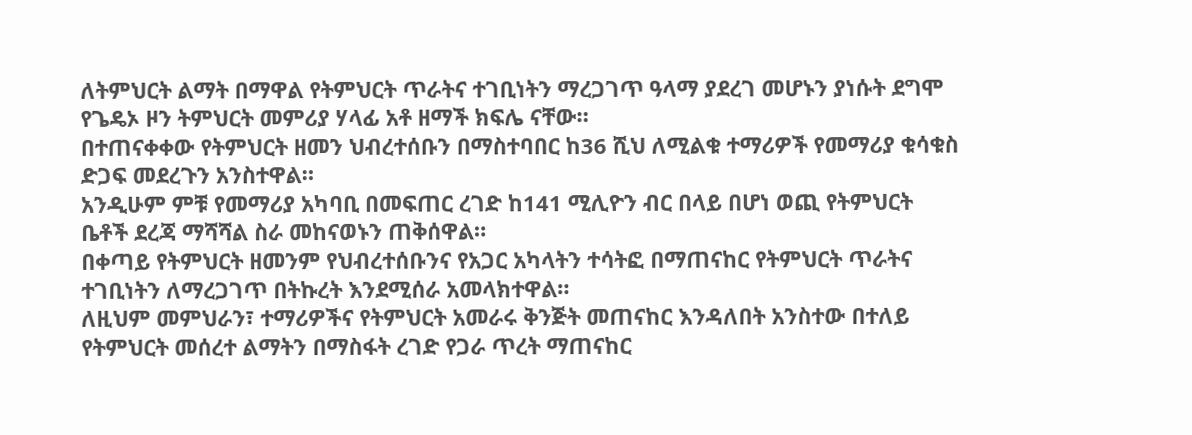ለትምህርት ልማት በማዋል የትምህርት ጥራትና ተገቢነትን ማረጋገጥ ዓላማ ያደረገ መሆኑን ያነሱት ደግሞ የጌዴኦ ዞን ትምህርት መምሪያ ሃላፊ አቶ ዘማች ክፍሌ ናቸው።
በተጠናቀቀው የትምህርት ዘመን ህብረተሰቡን በማስተባበር ከ36 ሺህ ለሚልቁ ተማሪዎች የመማሪያ ቁሳቁስ ድጋፍ መደረጉን አንስተዋል።
አንዲሁም ምቹ የመማሪያ አካባቢ በመፍጠር ረገድ ከ141 ሚሊዮን ብር በላይ በሆነ ወጪ የትምህርት ቤቶች ደረጃ ማሻሻል ስራ መከናወኑን ጠቅሰዋል።
በቀጣይ የትምህርት ዘመንም የህብረተሰቡንና የአጋር አካላትን ተሳትፎ በማጠናከር የትምህርት ጥራትና ተገቢነትን ለማረጋገጥ በትኩረት እንደሚሰራ አመላክተዋል።
ለዚህም መምህራን፣ ተማሪዎችና የትምህርት አመራሩ ቅንጅት መጠናከር እንዳለበት አንስተው በተለይ የትምህርት መሰረተ ልማትን በማስፋት ረገድ የጋራ ጥረት ማጠናከር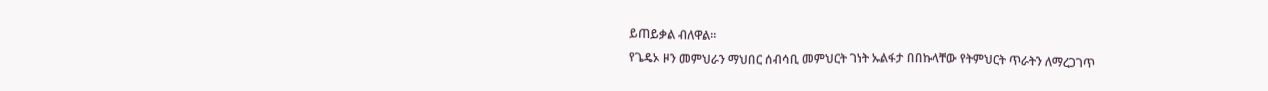ይጠይቃል ብለዋል።
የጌዴኦ ዞን መምህራን ማህበር ሰብሳቢ መምህርት ገነት ኡልፋታ በበኩላቸው የትምህርት ጥራትን ለማረጋገጥ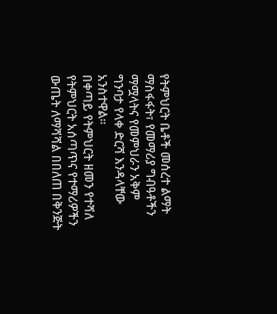የትምህርት ቤቶች መሰረተ ልማት ማስፋፋት፣ የመማሪያ ግብዓቶችን ማሟላትና የመምህራን አቅም ግንባታ የላቀ ድርሻ እንዳላቸው አንስተዋል።
በቀጣይ የትምህርት ዘመን የተሻለ የትምህርት አሰጣጥና የተማሪዎችን ውጤት ለማሻሻል በበለጠ በቅንጅት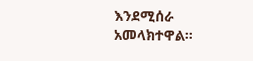እንደሚሰራ አመላክተዋል።